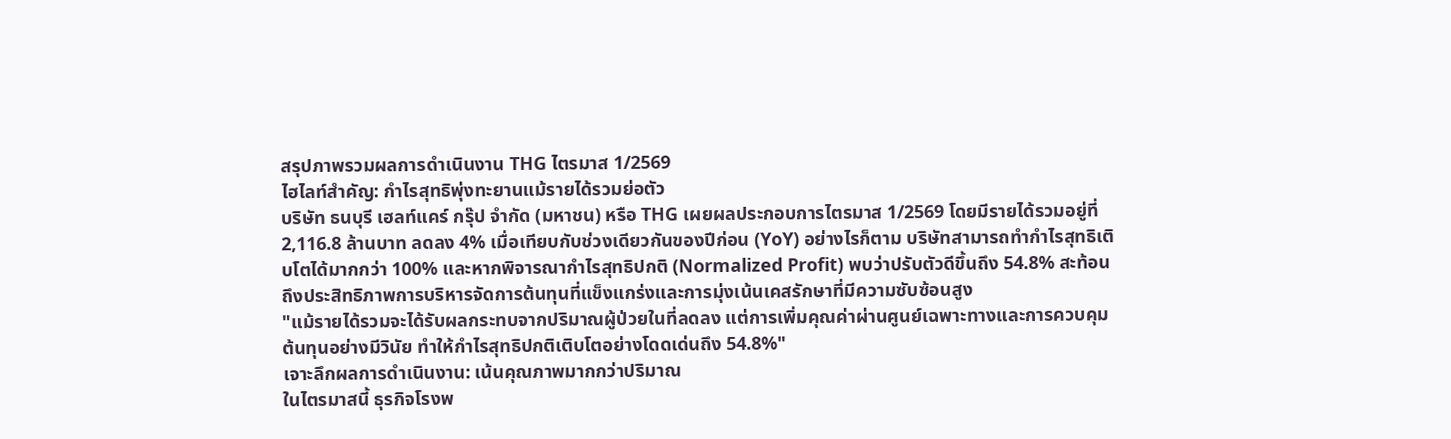สรุปภาพรวมผลการดำเนินงาน THG ไตรมาส 1/2569
ไฮไลท์สำคัญ: กำไรสุทธิพุ่งทะยานแม้รายได้รวมย่อตัว
บริษัท ธนบุรี เฮลท์แคร์ กรุ๊ป จำกัด (มหาชน) หรือ THG เผยผลประกอบการไตรมาส 1/2569 โดยมีรายได้รวมอยู่ที่ 2,116.8 ล้านบาท ลดลง 4% เมื่อเทียบกับช่วงเดียวกันของปีก่อน (YoY) อย่างไรก็ตาม บริษัทสามารถทำกำไรสุทธิเติบโตได้มากกว่า 100% และหากพิจารณากำไรสุทธิปกติ (Normalized Profit) พบว่าปรับตัวดีขึ้นถึง 54.8% สะท้อนถึงประสิทธิภาพการบริหารจัดการต้นทุนที่แข็งแกร่งและการมุ่งเน้นเคสรักษาที่มีความซับซ้อนสูง
"แม้รายได้รวมจะได้รับผลกระทบจากปริมาณผู้ป่วยในที่ลดลง แต่การเพิ่มคุณค่าผ่านศูนย์เฉพาะทางและการควบคุมต้นทุนอย่างมีวินัย ทำให้กำไรสุทธิปกติเติบโตอย่างโดดเด่นถึง 54.8%"
เจาะลึกผลการดำเนินงาน: เน้นคุณภาพมากกว่าปริมาณ
ในไตรมาสนี้ ธุรกิจโรงพ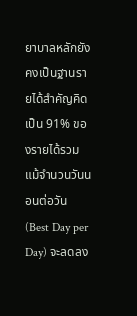ยาบาลหลักยังคงเป็นฐานรายได้สำคัญคิดเป็น 91% ของรายได้รวม แม้จำนวนวันนอนต่อวัน (Best Day per Day) จะลดลง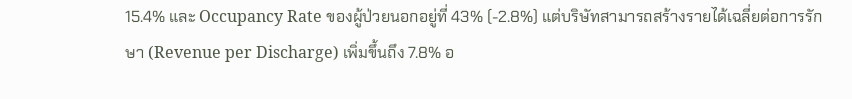15.4% และ Occupancy Rate ของผู้ป่วยนอกอยู่ที่ 43% (-2.8%) แต่บริษัทสามารถสร้างรายได้เฉลี่ยต่อการรักษา (Revenue per Discharge) เพิ่มขึ้นถึง 7.8% อ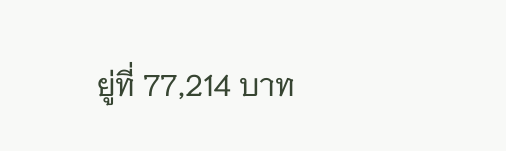ยู่ที่ 77,214 บาท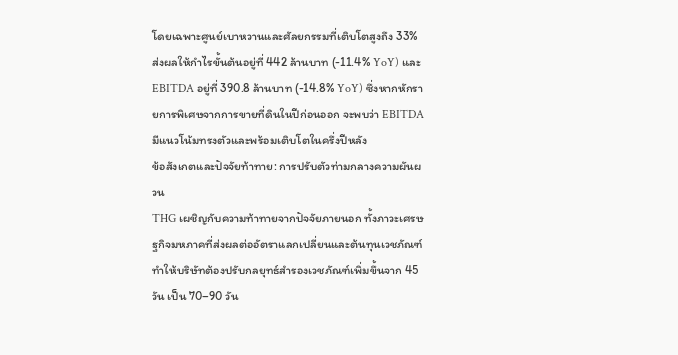โดยเฉพาะศูนย์เบาหวานและศัลยกรรมที่เติบโตสูงถึง 33% ส่งผลให้กำไรขั้นต้นอยู่ที่ 442 ล้านบาท (-11.4% YoY) และ EBITDA อยู่ที่ 390.8 ล้านบาท (-14.8% YoY) ซึ่งหากหักรายการพิเศษจากการขายที่ดินในปีก่อนออก จะพบว่า EBITDA มีแนวโน้มทรงตัวและพร้อมเติบโตในครึ่งปีหลัง
ข้อสังเกตและปัจจัยท้าทาย: การปรับตัวท่ามกลางความผันผวน
THG เผชิญกับความท้าทายจากปัจจัยภายนอก ทั้งภาวะเศรษฐกิจมหภาคที่ส่งผลต่ออัตราแลกเปลี่ยนและต้นทุนเวชภัณฑ์ ทำให้บริษัทต้องปรับกลยุทธ์สำรองเวชภัณฑ์เพิ่มขึ้นจาก 45 วัน เป็น 70–90 วัน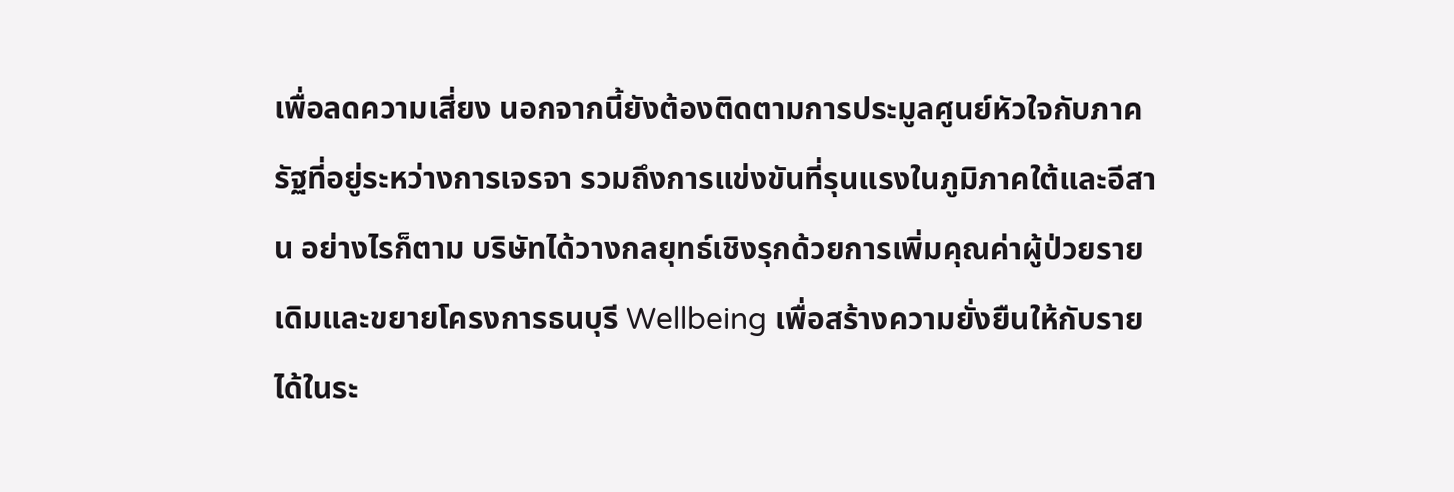เพื่อลดความเสี่ยง นอกจากนี้ยังต้องติดตามการประมูลศูนย์หัวใจกับภาครัฐที่อยู่ระหว่างการเจรจา รวมถึงการแข่งขันที่รุนแรงในภูมิภาคใต้และอีสาน อย่างไรก็ตาม บริษัทได้วางกลยุทธ์เชิงรุกด้วยการเพิ่มคุณค่าผู้ป่วยรายเดิมและขยายโครงการธนบุรี Wellbeing เพื่อสร้างความยั่งยืนให้กับรายได้ในระ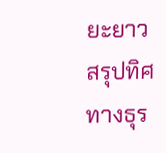ยะยาว
สรุปทิศทางธุร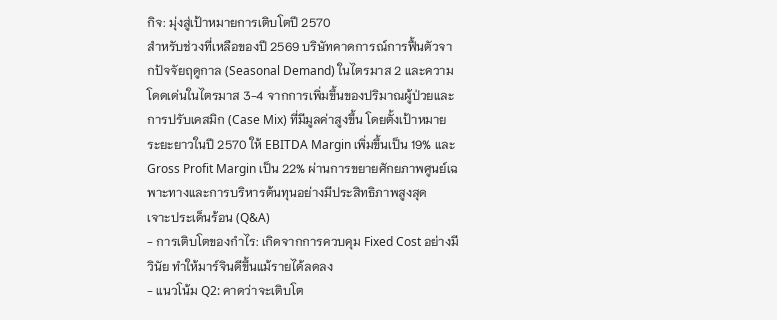กิจ: มุ่งสู่เป้าหมายการเติบโตปี 2570
สำหรับช่วงที่เหลือของปี 2569 บริษัทคาดการณ์การฟื้นตัวจากปัจจัยฤดูกาล (Seasonal Demand) ในไตรมาส 2 และความโดดเด่นในไตรมาส 3-4 จากการเพิ่มขึ้นของปริมาณผู้ป่วยและการปรับเคสมิก (Case Mix) ที่มีมูลค่าสูงขึ้น โดยตั้งเป้าหมายระยะยาวในปี 2570 ให้ EBITDA Margin เพิ่มขึ้นเป็น 19% และ Gross Profit Margin เป็น 22% ผ่านการขยายศักยภาพศูนย์เฉพาะทางและการบริหารต้นทุนอย่างมีประสิทธิภาพสูงสุด
เจาะประเด็นร้อน (Q&A)
- การเติบโตของกำไร: เกิดจากการควบคุม Fixed Cost อย่างมีวินัย ทำให้มาร์จินดีขึ้นแม้รายได้ลดลง
- แนวโน้ม Q2: คาดว่าจะเติบโต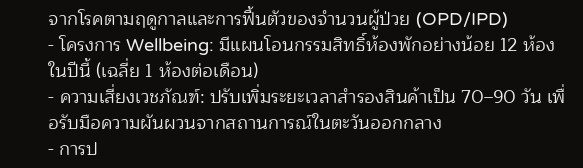จากโรคตามฤดูกาลและการฟื้นตัวของจำนวนผู้ป่วย (OPD/IPD)
- โครงการ Wellbeing: มีแผนโอนกรรมสิทธิ์ห้องพักอย่างน้อย 12 ห้องในปีนี้ (เฉลี่ย 1 ห้องต่อเดือน)
- ความเสี่ยงเวชภัณฑ์: ปรับเพิ่มระยะเวลาสำรองสินค้าเป็น 70–90 วัน เพื่อรับมือความผันผวนจากสถานการณ์ในตะวันออกกลาง
- การป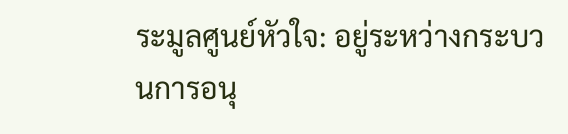ระมูลศูนย์หัวใจ: อยู่ระหว่างกระบวนการอนุ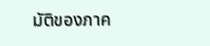มัติของภาค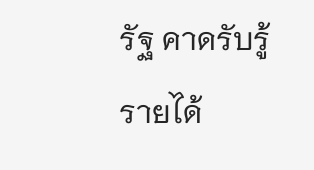รัฐ คาดรับรู้รายได้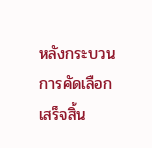หลังกระบวนการคัดเลือกเสร็จสิ้น